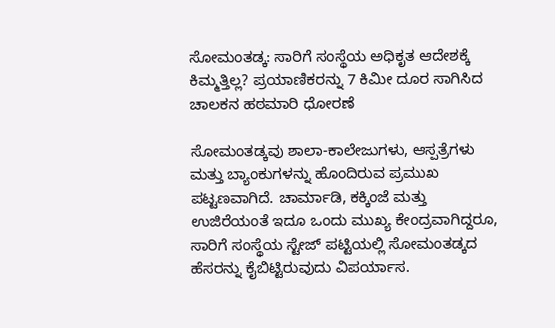ಸೋಮಂತಡ್ಕ: ಸಾರಿಗೆ ಸಂಸ್ಥೆಯ ಅಧಿಕೃತ ಆದೇಶಕ್ಕೆ ಕಿಮ್ಮತ್ತಿಲ್ಲ? ಪ್ರಯಾಣಿಕರನ್ನು 7 ಕಿಮೀ ದೂರ ಸಾಗಿಸಿದ ಚಾಲಕನ ಹಠಮಾರಿ ಧೋರಣೆ

ಸೋಮಂತಡ್ಕವು ಶಾಲಾ-ಕಾಲೇಜುಗಳು, ಆಸ್ಪತ್ರೆಗಳು ಮತ್ತು ಬ್ಯಾಂಕುಗಳನ್ನು ಹೊಂದಿರುವ ಪ್ರಮುಖ ಪಟ್ಟಣವಾಗಿದೆ. ಚಾರ್ಮಾಡಿ, ಕಕ್ಕಿಂಜೆ ಮತ್ತು ಉಜಿರೆಯಂತೆ ಇದೂ ಒಂದು ಮುಖ್ಯ ಕೇಂದ್ರವಾಗಿದ್ದರೂ, ಸಾರಿಗೆ ಸಂಸ್ಥೆಯ ಸ್ಟೇಜ್ ಪಟ್ಟಿಯಲ್ಲಿ ಸೋಮಂತಡ್ಕದ ಹೆಸರನ್ನು ಕೈಬಿಟ್ಟಿರುವುದು ವಿಪರ್ಯಾಸ.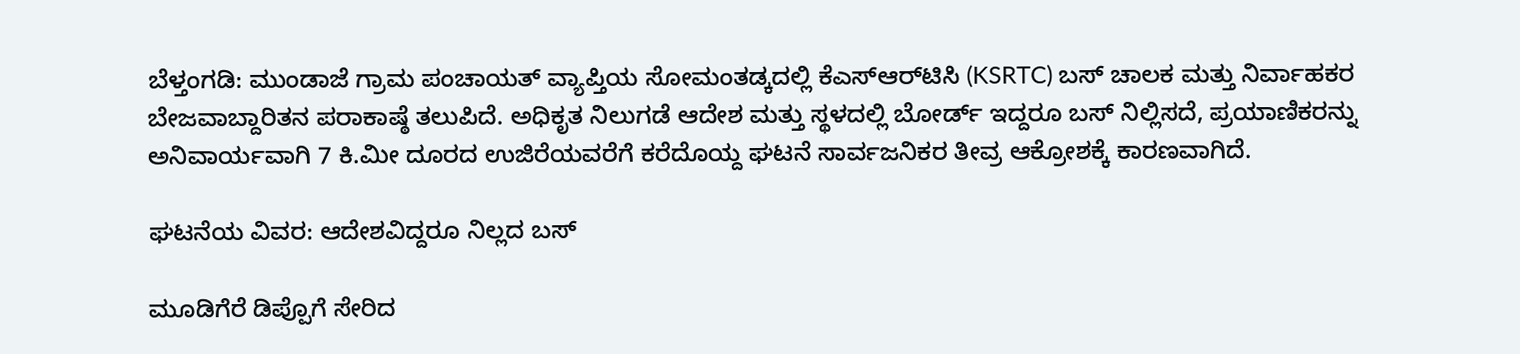ಬೆಳ್ತಂಗಡಿ: ಮುಂಡಾಜೆ ಗ್ರಾಮ ಪಂಚಾಯತ್ ವ್ಯಾಪ್ತಿಯ ಸೋಮಂತಡ್ಕದಲ್ಲಿ ಕೆಎಸ್‌ಆರ್‌ಟಿಸಿ (KSRTC) ಬಸ್ ಚಾಲಕ ಮತ್ತು ನಿರ್ವಾಹಕರ ಬೇಜವಾಬ್ದಾರಿತನ ಪರಾಕಾಷ್ಠೆ ತಲುಪಿದೆ. ಅಧಿಕೃತ ನಿಲುಗಡೆ ಆದೇಶ ಮತ್ತು ಸ್ಥಳದಲ್ಲಿ ಬೋರ್ಡ್ ಇದ್ದರೂ ಬಸ್ ನಿಲ್ಲಿಸದೆ, ಪ್ರಯಾಣಿಕರನ್ನು ಅನಿವಾರ್ಯವಾಗಿ 7 ಕಿ.ಮೀ ದೂರದ ಉಜಿರೆಯವರೆಗೆ ಕರೆದೊಯ್ದ ಘಟನೆ ಸಾರ್ವಜನಿಕರ ತೀವ್ರ ಆಕ್ರೋಶಕ್ಕೆ ಕಾರಣವಾಗಿದೆ.

ಘಟನೆಯ ವಿವರ: ಆದೇಶವಿದ್ದರೂ ನಿಲ್ಲದ ಬಸ್

ಮೂಡಿಗೆರೆ ಡಿಪ್ಪೊಗೆ ಸೇರಿದ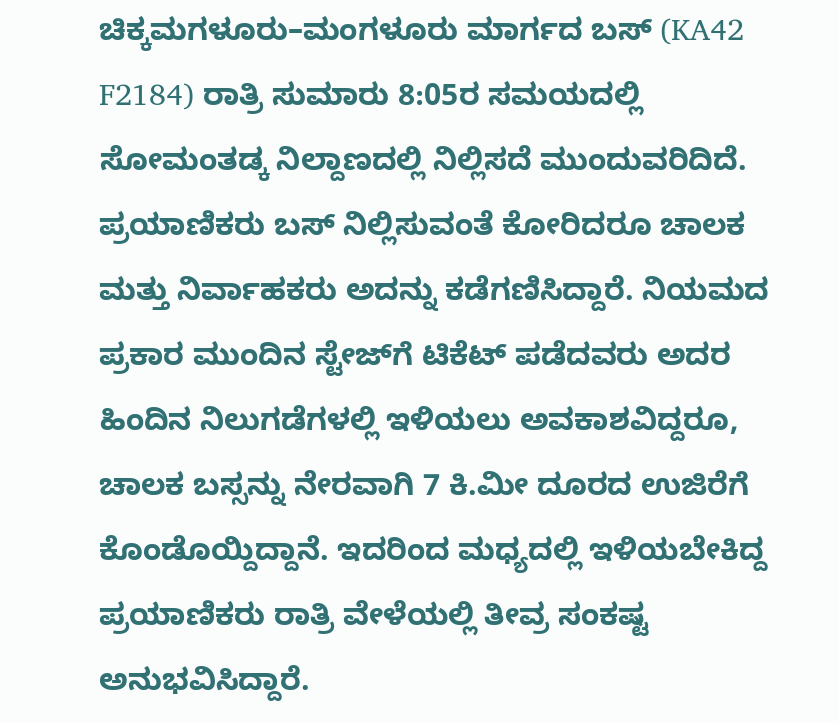ಚಿಕ್ಕಮಗಳೂರು–ಮಂಗಳೂರು ಮಾರ್ಗದ ಬಸ್ (KA42 F2184) ರಾತ್ರಿ ಸುಮಾರು 8:05ರ ಸಮಯದಲ್ಲಿ ಸೋಮಂತಡ್ಕ ನಿಲ್ದಾಣದಲ್ಲಿ ನಿಲ್ಲಿಸದೆ ಮುಂದುವರಿದಿದೆ. ಪ್ರಯಾಣಿಕರು ಬಸ್ ನಿಲ್ಲಿಸುವಂತೆ ಕೋರಿದರೂ ಚಾಲಕ ಮತ್ತು ನಿರ್ವಾಹಕರು ಅದನ್ನು ಕಡೆಗಣಿಸಿದ್ದಾರೆ. ನಿಯಮದ ಪ್ರಕಾರ ಮುಂದಿನ ಸ್ಟೇಜ್‌ಗೆ ಟಿಕೆಟ್ ಪಡೆದವರು ಅದರ ಹಿಂದಿನ ನಿಲುಗಡೆಗಳಲ್ಲಿ ಇಳಿಯಲು ಅವಕಾಶವಿದ್ದರೂ, ಚಾಲಕ ಬಸ್ಸನ್ನು ನೇರವಾಗಿ 7 ಕಿ.ಮೀ ದೂರದ ಉಜಿರೆಗೆ ಕೊಂಡೊಯ್ದಿದ್ದಾನೆ. ಇದರಿಂದ ಮಧ್ಯದಲ್ಲಿ ಇಳಿಯಬೇಕಿದ್ದ ಪ್ರಯಾಣಿಕರು ರಾತ್ರಿ ವೇಳೆಯಲ್ಲಿ ತೀವ್ರ ಸಂಕಷ್ಟ ಅನುಭವಿಸಿದ್ದಾರೆ.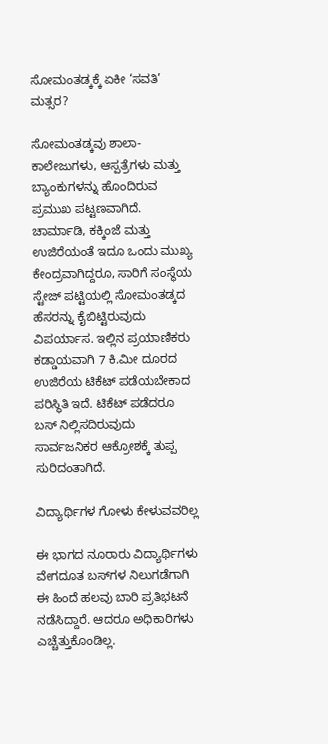ಸೋಮಂತಡ್ಕಕ್ಕೆ ಏಕೀ ‘ಸವತಿ’ ಮತ್ಸರ?

ಸೋಮಂತಡ್ಕವು ಶಾಲಾ-ಕಾಲೇಜುಗಳು, ಆಸ್ಪತ್ರೆಗಳು ಮತ್ತು ಬ್ಯಾಂಕುಗಳನ್ನು ಹೊಂದಿರುವ ಪ್ರಮುಖ ಪಟ್ಟಣವಾಗಿದೆ. ಚಾರ್ಮಾಡಿ, ಕಕ್ಕಿಂಜೆ ಮತ್ತು ಉಜಿರೆಯಂತೆ ಇದೂ ಒಂದು ಮುಖ್ಯ ಕೇಂದ್ರವಾಗಿದ್ದರೂ, ಸಾರಿಗೆ ಸಂಸ್ಥೆಯ ಸ್ಟೇಜ್ ಪಟ್ಟಿಯಲ್ಲಿ ಸೋಮಂತಡ್ಕದ ಹೆಸರನ್ನು ಕೈಬಿಟ್ಟಿರುವುದು ವಿಪರ್ಯಾಸ. ಇಲ್ಲಿನ ಪ್ರಯಾಣಿಕರು ಕಡ್ಡಾಯವಾಗಿ 7 ಕಿ.ಮೀ ದೂರದ ಉಜಿರೆಯ ಟಿಕೆಟ್ ಪಡೆಯಬೇಕಾದ ಪರಿಸ್ಥಿತಿ ಇದೆ. ಟಿಕೆಟ್ ಪಡೆದರೂ ಬಸ್ ನಿಲ್ಲಿಸದಿರುವುದು ಸಾರ್ವಜನಿಕರ ಆಕ್ರೋಶಕ್ಕೆ ತುಪ್ಪ ಸುರಿದಂತಾಗಿದೆ.

ವಿದ್ಯಾರ್ಥಿಗಳ ಗೋಳು ಕೇಳುವವರಿಲ್ಲ

ಈ ಭಾಗದ ನೂರಾರು ವಿದ್ಯಾರ್ಥಿಗಳು ವೇಗದೂತ ಬಸ್‌ಗಳ ನಿಲುಗಡೆಗಾಗಿ ಈ ಹಿಂದೆ ಹಲವು ಬಾರಿ ಪ್ರತಿಭಟನೆ ನಡೆಸಿದ್ದಾರೆ. ಆದರೂ ಅಧಿಕಾರಿಗಳು ಎಚ್ಚೆತ್ತುಕೊಂಡಿಲ್ಲ.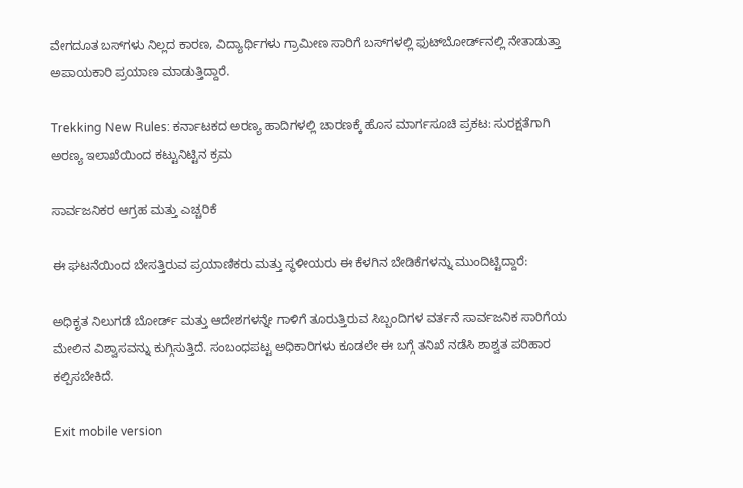ವೇಗದೂತ ಬಸ್‌ಗಳು ನಿಲ್ಲದ ಕಾರಣ, ವಿದ್ಯಾರ್ಥಿಗಳು ಗ್ರಾಮೀಣ ಸಾರಿಗೆ ಬಸ್‌ಗಳಲ್ಲಿ ಫುಟ್‌ಬೋರ್ಡ್‌ನಲ್ಲಿ ನೇತಾಡುತ್ತಾ ಅಪಾಯಕಾರಿ ಪ್ರಯಾಣ ಮಾಡುತ್ತಿದ್ದಾರೆ.

Trekking New Rules: ಕರ್ನಾಟಕದ ಅರಣ್ಯ ಹಾದಿಗಳಲ್ಲಿ ಚಾರಣಕ್ಕೆ ಹೊಸ ಮಾರ್ಗಸೂಚಿ ಪ್ರಕಟ: ಸುರಕ್ಷತೆಗಾಗಿ ಅರಣ್ಯ ಇಲಾಖೆಯಿಂದ ಕಟ್ಟುನಿಟ್ಟಿನ ಕ್ರಮ

ಸಾರ್ವಜನಿಕರ ಆಗ್ರಹ ಮತ್ತು ಎಚ್ಚರಿಕೆ

ಈ ಘಟನೆಯಿಂದ ಬೇಸತ್ತಿರುವ ಪ್ರಯಾಣಿಕರು ಮತ್ತು ಸ್ಥಳೀಯರು ಈ ಕೆಳಗಿನ ಬೇಡಿಕೆಗಳನ್ನು ಮುಂದಿಟ್ಟಿದ್ದಾರೆ:

ಅಧಿಕೃತ ನಿಲುಗಡೆ ಬೋರ್ಡ್ ಮತ್ತು ಆದೇಶಗಳನ್ನೇ ಗಾಳಿಗೆ ತೂರುತ್ತಿರುವ ಸಿಬ್ಬಂದಿಗಳ ವರ್ತನೆ ಸಾರ್ವಜನಿಕ ಸಾರಿಗೆಯ ಮೇಲಿನ ವಿಶ್ವಾಸವನ್ನು ಕುಗ್ಗಿಸುತ್ತಿದೆ. ಸಂಬಂಧಪಟ್ಟ ಅಧಿಕಾರಿಗಳು ಕೂಡಲೇ ಈ ಬಗ್ಗೆ ತನಿಖೆ ನಡೆಸಿ ಶಾಶ್ವತ ಪರಿಹಾರ ಕಲ್ಪಿಸಬೇಕಿದೆ.

Exit mobile version